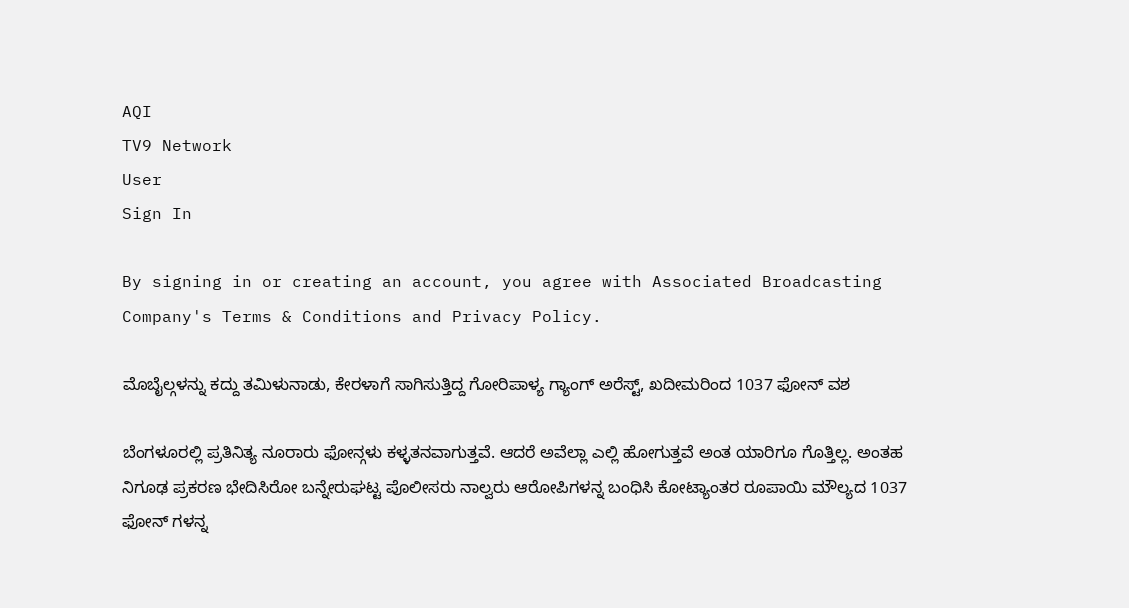AQI
TV9 Network
User
Sign In

By signing in or creating an account, you agree with Associated Broadcasting Company's Terms & Conditions and Privacy Policy.

ಮೊಬೈಲ್ಗಳನ್ನು ಕದ್ದು ತಮಿಳುನಾಡು, ಕೇರಳಾಗೆ ಸಾಗಿಸುತ್ತಿದ್ದ ಗೋರಿಪಾಳ್ಯ ಗ್ಯಾಂಗ್ ಅರೆಸ್ಟ್, ಖದೀಮರಿಂದ 1037 ಫೋನ್ ವಶ

ಬೆಂಗಳೂರಲ್ಲಿ ಪ್ರತಿನಿತ್ಯ ನೂರಾರು ಫೋನ್ಗಳು ಕಳ್ಳತನವಾಗುತ್ತವೆ. ಆದರೆ ಅವೆಲ್ಲಾ ಎಲ್ಲಿ ಹೋಗುತ್ತವೆ ಅಂತ ಯಾರಿಗೂ ಗೊತ್ತಿಲ್ಲ. ಅಂತಹ ನಿಗೂಢ ಪ್ರಕರಣ ಭೇದಿಸಿರೋ ಬನ್ನೇರುಘಟ್ಟ ಪೊಲೀಸರು ನಾಲ್ವರು ಆರೋಪಿಗಳನ್ನ ಬಂಧಿಸಿ ಕೋಟ್ಯಾಂತರ ರೂಪಾಯಿ ಮೌಲ್ಯದ 1037 ಫೋನ್ ಗಳನ್ನ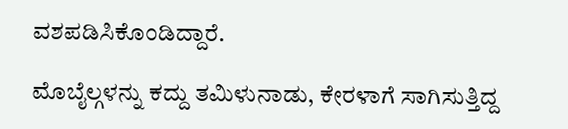ವಶಪಡಿಸಿಕೊಂಡಿದ್ದಾರೆ.

ಮೊಬೈಲ್ಗಳನ್ನು ಕದ್ದು ತಮಿಳುನಾಡು, ಕೇರಳಾಗೆ ಸಾಗಿಸುತ್ತಿದ್ದ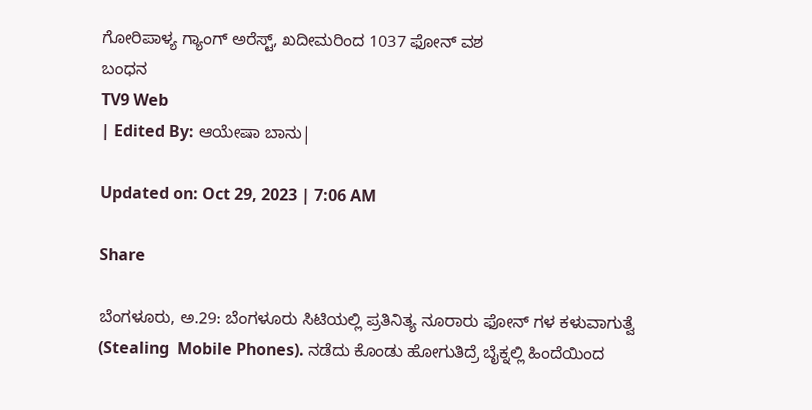ಗೋರಿಪಾಳ್ಯ ಗ್ಯಾಂಗ್ ಅರೆಸ್ಟ್, ಖದೀಮರಿಂದ 1037 ಫೋನ್ ವಶ
ಬಂಧನ
TV9 Web
| Edited By: ಆಯೇಷಾ ಬಾನು|

Updated on: Oct 29, 2023 | 7:06 AM

Share

ಬೆಂಗಳೂರು, ಅ.29: ಬೆಂಗಳೂರು ಸಿಟಿಯಲ್ಲಿ ಪ್ರತಿನಿತ್ಯ ನೂರಾರು ಫೋನ್ ಗಳ ಕಳುವಾಗುತ್ವೆ (Stealing  Mobile Phones). ನಡೆದು ಕೊಂಡು ಹೋಗುತಿದ್ರೆ ಬೈಕ್ನಲ್ಲಿ ಹಿಂದೆಯಿಂದ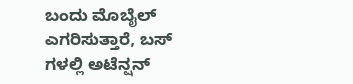ಬಂದು ಮೊಬೈಲ್ ಎಗರಿಸುತ್ತಾರೆ, ಬಸ್ ಗಳಲ್ಲಿ ಅಟೆನ್ಷನ್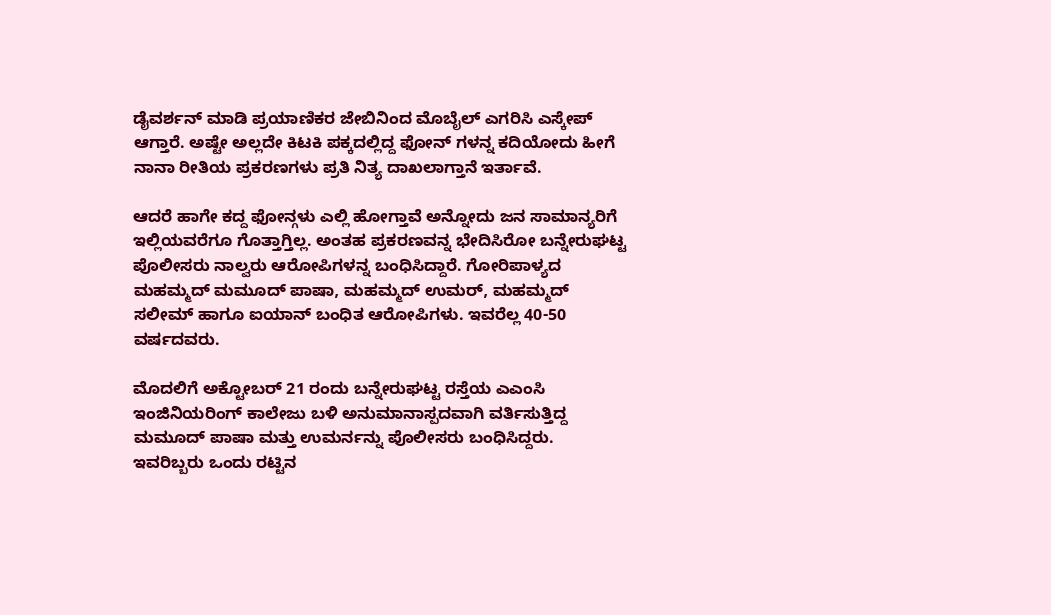ಡೈವರ್ಶನ್ ಮಾಡಿ ಪ್ರಯಾಣಿಕರ ಜೇಬಿನಿಂದ ಮೊಬೈಲ್ ಎಗರಿಸಿ ಎಸ್ಕೇಪ್ ಆಗ್ತಾರೆ. ಅಷ್ಟೇ ಅಲ್ಲದೇ ಕಿಟಕಿ ಪಕ್ಕದಲ್ಲಿದ್ದ ಫೋನ್ ಗಳನ್ನ ಕದಿಯೋದು ಹೀಗೆ ನಾನಾ ರೀತಿಯ ಪ್ರಕರಣಗಳು ಪ್ರತಿ ನಿತ್ಯ ದಾಖಲಾಗ್ತಾನೆ ಇರ್ತಾವೆ.

ಆದರೆ ಹಾಗೇ ಕದ್ದ ಫೋನ್ಗಳು ಎಲ್ಲಿ ಹೋಗ್ತಾವೆ ಅನ್ನೋದು ಜನ ಸಾಮಾನ್ಯರಿಗೆ ಇಲ್ಲಿಯವರೆಗೂ ಗೊತ್ತಾಗ್ತಿಲ್ಲ. ಅಂತಹ ಪ್ರಕರಣವನ್ನ ಭೇದಿಸಿರೋ ಬನ್ನೇರುಘಟ್ಟ ಪೊಲೀಸರು ನಾಲ್ವರು ಆರೋಪಿಗಳನ್ನ ಬಂಧಿಸಿದ್ದಾರೆ. ಗೋರಿಪಾಳ್ಯದ ಮಹಮ್ಮದ್ ಮಮೂದ್ ಪಾಷಾ, ಮಹಮ್ಮದ್ ಉಮರ್, ಮಹಮ್ಮದ್ ಸಲೀಮ್ ಹಾಗೂ ಐಯಾನ್ ಬಂಧಿತ ಆರೋಪಿಗಳು. ಇವರೆಲ್ಲ 40-50 ವರ್ಷದವರು.

ಮೊದಲಿಗೆ ಅಕ್ಟೋಬರ್ 21 ರಂದು ಬನ್ನೇರುಘಟ್ಟ ರಸ್ತೆಯ ಎಎಂಸಿ ಇಂಜಿನಿಯರಿಂಗ್ ಕಾಲೇಜು ಬಳಿ ಅನುಮಾನಾಸ್ಪದವಾಗಿ ವರ್ತಿಸುತ್ತಿದ್ದ ಮಮೂದ್ ಪಾಷಾ ಮತ್ತು ಉಮರ್ನನ್ನು ಪೊಲೀಸರು ಬಂಧಿಸಿದ್ದರು. ಇವರಿಬ್ಬರು ಒಂದು ರಟ್ಟಿನ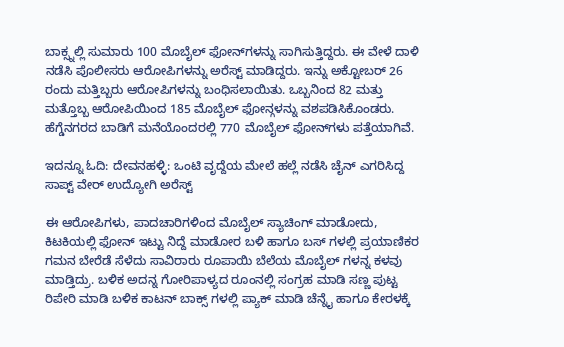ಬಾಕ್ಸ್ನಲ್ಲಿ ಸುಮಾರು 100 ಮೊಬೈಲ್ ಫೋನ್‌ಗಳನ್ನು ಸಾಗಿಸುತ್ತಿದ್ದರು. ಈ ವೇಳೆ ದಾಳಿ ನಡೆಸಿ ಪೊಲೀಸರು ಆರೋಪಿಗಳನ್ನು ಅರೆಸ್ಟ್ ಮಾಡಿದ್ದರು. ಇನ್ನು ಅಕ್ಟೋಬರ್ 26 ರಂದು ಮತ್ತಿಬ್ಬರು ಆರೋಪಿಗಳನ್ನು ಬಂಧಿಸಲಾಯಿತು. ಒಬ್ಬನಿಂದ 82 ಮತ್ತು ಮತ್ತೊಬ್ಬ ಆರೋಪಿಯಿಂದ 185 ಮೊಬೈಲ್ ಫೋನ್ಗಳನ್ನು ವಶಪಡಿಸಿಕೊಂಡರು. ಹೆಗ್ಡೆನಗರದ ಬಾಡಿಗೆ ಮನೆಯೊಂದರಲ್ಲಿ 770 ಮೊಬೈಲ್ ಫೋನ್‌ಗಳು ಪತ್ತೆಯಾಗಿವೆ.

ಇದನ್ನೂ ಓದಿ: ದೇವನಹಳ್ಳಿ: ಒಂಟಿ ವೃದ್ದೆಯ ಮೇಲೆ ಹಲ್ಲೆ ನಡೆಸಿ ಚೈನ್ ಎಗರಿಸಿದ್ದ ಸಾಪ್ಟ್ ವೇರ್ ಉದ್ಯೋಗಿ ಅರೆಸ್ಟ್

ಈ ಆರೋಪಿಗಳು, ಪಾದಚಾರಿಗಳಿಂದ ಮೊಬೈಲ್ ಸ್ಯಾಚಿಂಗ್ ಮಾಡೋದು, ಕಿಟಕಿಯಲ್ಲಿ ಫೋನ್ ಇಟ್ಟು ನಿದ್ದೆ ಮಾಡೋರ ಬಳಿ ಹಾಗೂ ಬಸ್ ಗಳಲ್ಲಿ ಪ್ರಯಾಣಿಕರ ಗಮನ ಬೇರೆಡೆ ಸೆಳೆದು ಸಾವಿರಾರು ರೂಪಾಯಿ ಬೆಲೆಯ ಮೊಬೈಲ್ ಗಳನ್ನ ಕಳವು ಮಾಡ್ತಿದ್ರು. ಬಳಿಕ ಅದನ್ನ ಗೋರಿಪಾಳ್ಯದ ರೂಂನಲ್ಲಿ ಸಂಗ್ರಹ ಮಾಡಿ ಸಣ್ಣ ಪುಟ್ಟ ರಿಪೇರಿ ಮಾಡಿ ಬಳಿಕ‌ ಕಾಟನ್ ಬಾಕ್ಸ್ ಗಳಲ್ಲಿ ಪ್ಯಾಕ್ ಮಾಡಿ ಚೆನ್ನೈ ಹಾಗೂ ಕೇರಳಕ್ಕೆ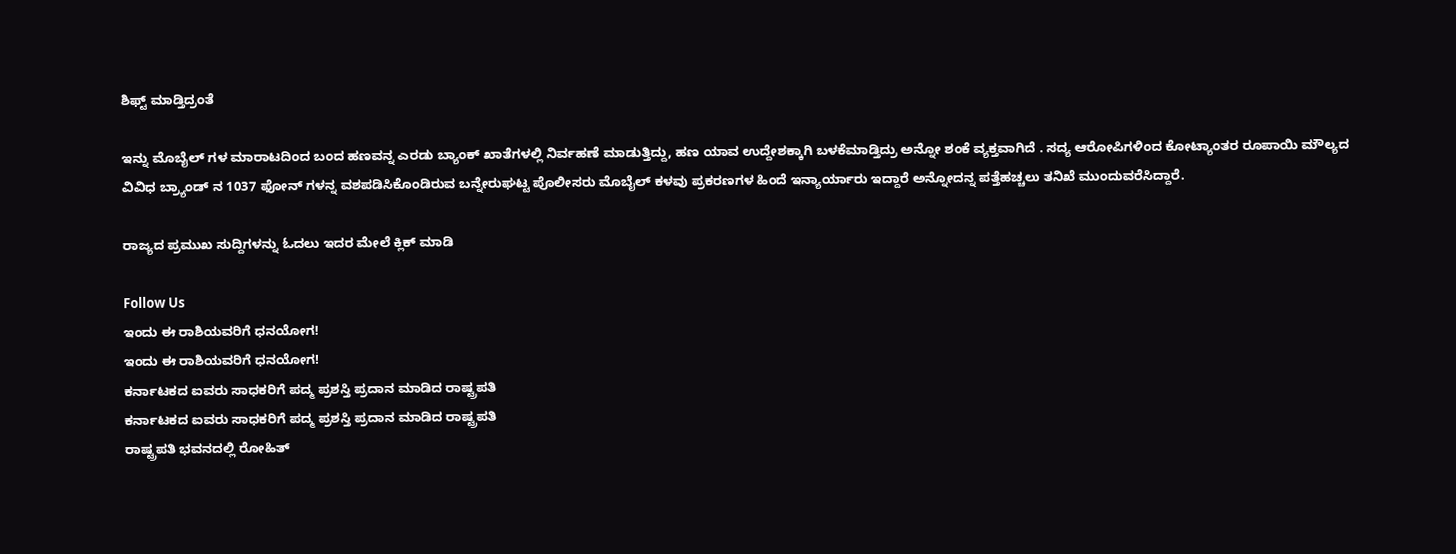ಶಿಫ್ಟ್ ಮಾಡ್ತಿದ್ರಂತೆ

ಇನ್ನು ಮೊಬೈಲ್ ಗಳ ಮಾರಾಟದಿಂದ ಬಂದ ಹಣವನ್ನ ಎರಡು ಬ್ಯಾಂಕ್ ಖಾತೆಗಳಲ್ಲಿ ನಿರ್ವಹಣೆ ಮಾಡುತ್ತಿದ್ದು, ಹಣ ಯಾವ ಉದ್ದೇಶಕ್ಕಾಗಿ ಬಳಕೆ‌ಮಾಡ್ತಿದ್ರು ಅನ್ನೋ‌ ಶಂಕೆ ವ್ಯಕ್ತವಾಗಿದೆ . ಸದ್ಯ ಆರೋಪಿಗಳಿಂದ ಕೋಟ್ಯಾಂತರ ರೂಪಾಯಿ ಮೌಲ್ಯದ ವಿವಿಧ ಬ್ರ್ಯಾಂಡ್ ನ 1037 ಫೋನ್ ಗಳನ್ನ ವಶಪಡಿಸಿಕೊಂಡಿರುವ ಬನ್ನೇರುಘಟ್ಟ ಪೊಲೀಸರು ಮೊಬೈಲ್ ಕಳವು ಪ್ರಕರಣಗಳ ಹಿಂದೆ ಇನ್ಯಾರ್ಯಾರು ಇದ್ದಾರೆ ಅನ್ನೋದನ್ನ ಪತ್ತೆಹಚ್ಚಲು ತನಿಖೆ ಮುಂದುವರೆಸಿದ್ದಾರೆ.

ರಾಜ್ಯದ ಪ್ರಮುಖ ಸುದ್ದಿಗಳನ್ನು ಓದಲು ಇದರ ಮೇಲೆ ಕ್ಲಿಕ್ ಮಾಡಿ

Follow Us
ಇಂದು ಈ ರಾಶಿಯವರಿಗೆ ಧನಯೋಗ!
ಇಂದು ಈ ರಾಶಿಯವರಿಗೆ ಧನಯೋಗ!
ಕರ್ನಾಟಕದ ಐವರು ಸಾಧಕರಿಗೆ ಪದ್ಮ ಪ್ರಶಸ್ತಿ ಪ್ರದಾನ ಮಾಡಿದ ರಾಷ್ಟ್ರಪತಿ
ಕರ್ನಾಟಕದ ಐವರು ಸಾಧಕರಿಗೆ ಪದ್ಮ ಪ್ರಶಸ್ತಿ ಪ್ರದಾನ ಮಾಡಿದ ರಾಷ್ಟ್ರಪತಿ
ರಾಷ್ಟ್ರಪತಿ ಭವನದಲ್ಲಿ ರೋಹಿತ್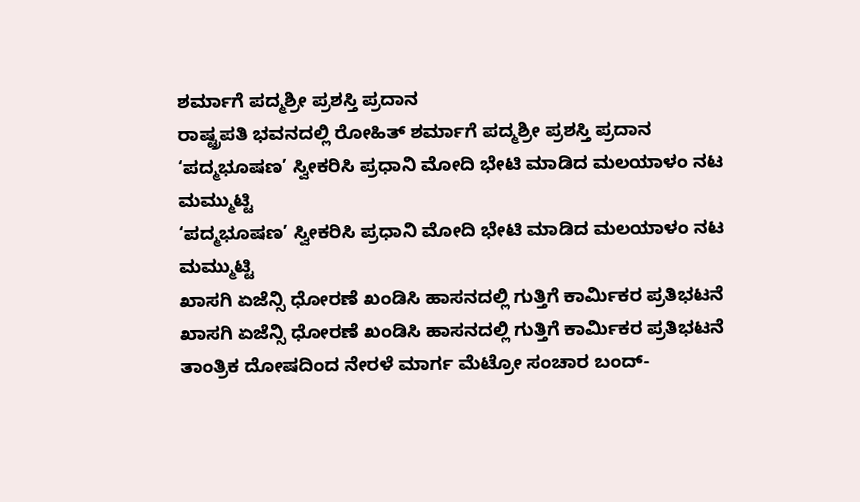ಶರ್ಮಾಗೆ ಪದ್ಮಶ್ರೀ ಪ್ರಶಸ್ತಿ ಪ್ರದಾನ
ರಾಷ್ಟ್ರಪತಿ ಭವನದಲ್ಲಿ ರೋಹಿತ್ ಶರ್ಮಾಗೆ ಪದ್ಮಶ್ರೀ ಪ್ರಶಸ್ತಿ ಪ್ರದಾನ
‘ಪದ್ಮಭೂಷಣ’ ಸ್ವೀಕರಿಸಿ ಪ್ರಧಾನಿ ಮೋದಿ ಭೇಟಿ ಮಾಡಿದ ಮಲಯಾಳಂ ನಟ ಮಮ್ಮುಟ್ಟಿ
‘ಪದ್ಮಭೂಷಣ’ ಸ್ವೀಕರಿಸಿ ಪ್ರಧಾನಿ ಮೋದಿ ಭೇಟಿ ಮಾಡಿದ ಮಲಯಾಳಂ ನಟ ಮಮ್ಮುಟ್ಟಿ
ಖಾಸಗಿ ಏಜೆನ್ಸಿ ಧೋರಣೆ ಖಂಡಿಸಿ ಹಾಸನದಲ್ಲಿ ಗುತ್ತಿಗೆ ಕಾರ್ಮಿಕರ ಪ್ರತಿಭಟನೆ
ಖಾಸಗಿ ಏಜೆನ್ಸಿ ಧೋರಣೆ ಖಂಡಿಸಿ ಹಾಸನದಲ್ಲಿ ಗುತ್ತಿಗೆ ಕಾರ್ಮಿಕರ ಪ್ರತಿಭಟನೆ
ತಾಂತ್ರಿಕ ದೋಷದಿಂದ ನೇರಳೆ ಮಾರ್ಗ ಮೆಟ್ರೋ ಸಂಚಾರ ಬಂದ್-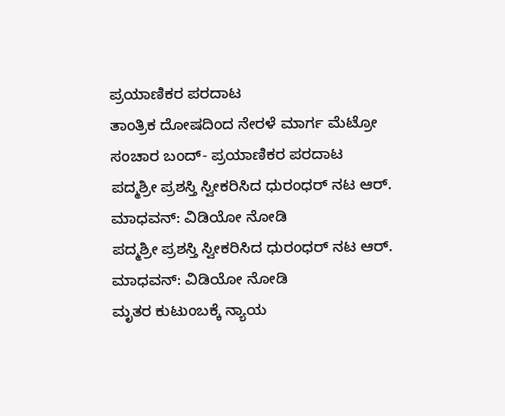ಪ್ರಯಾಣಿಕರ ಪರದಾಟ
ತಾಂತ್ರಿಕ ದೋಷದಿಂದ ನೇರಳೆ ಮಾರ್ಗ ಮೆಟ್ರೋ ಸಂಚಾರ ಬಂದ್- ಪ್ರಯಾಣಿಕರ ಪರದಾಟ
ಪದ್ಮಶ್ರೀ ಪ್ರಶಸ್ತಿ ಸ್ವೀಕರಿಸಿದ ಧುರಂಧರ್ ನಟ ಆರ್. ಮಾಧವನ್: ವಿಡಿಯೋ ನೋಡಿ
ಪದ್ಮಶ್ರೀ ಪ್ರಶಸ್ತಿ ಸ್ವೀಕರಿಸಿದ ಧುರಂಧರ್ ನಟ ಆರ್. ಮಾಧವನ್: ವಿಡಿಯೋ ನೋಡಿ
ಮೃತರ ಕುಟುಂಬಕ್ಕೆ ನ್ಯಾಯ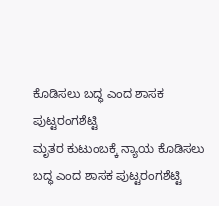ಕೊಡಿಸಲು ಬದ್ಧ ಎಂದ ಶಾಸಕ ಪುಟ್ಟರಂಗಶೆಟ್ಟಿ
ಮೃತರ ಕುಟುಂಬಕ್ಕೆ ನ್ಯಾಯ ಕೊಡಿಸಲು ಬದ್ಧ ಎಂದ ಶಾಸಕ ಪುಟ್ಟರಂಗಶೆಟ್ಟಿ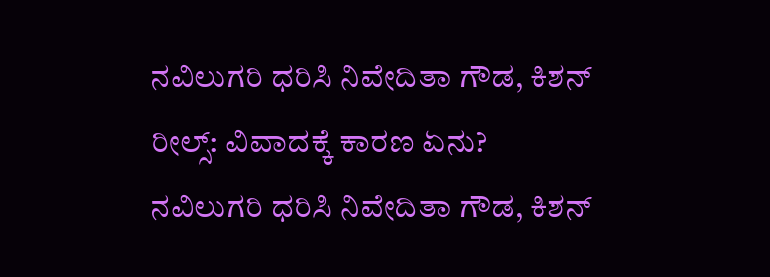ನವಿಲುಗರಿ ಧರಿಸಿ ನಿವೇದಿತಾ ಗೌಡ, ಕಿಶನ್ ರೀಲ್ಸ್: ವಿವಾದಕ್ಕೆ ಕಾರಣ ಏನು?
ನವಿಲುಗರಿ ಧರಿಸಿ ನಿವೇದಿತಾ ಗೌಡ, ಕಿಶನ್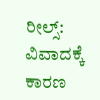ರೀಲ್ಸ್: ವಿವಾದಕ್ಕೆ ಕಾರಣ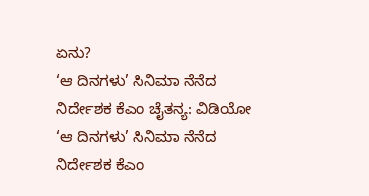ಏನು?
‘ಆ ದಿನಗಳು’ ಸಿನಿಮಾ ನೆನೆದ ನಿರ್ದೇಶಕ ಕೆಎಂ ಚೈತನ್ಯ: ವಿಡಿಯೋ
‘ಆ ದಿನಗಳು’ ಸಿನಿಮಾ ನೆನೆದ ನಿರ್ದೇಶಕ ಕೆಎಂ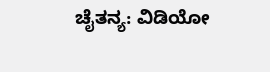ಚೈತನ್ಯ: ವಿಡಿಯೋ